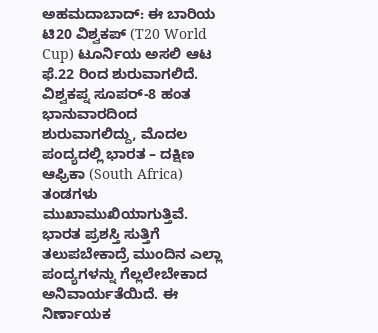ಅಹಮದಾಬಾದ್: ಈ ಬಾರಿಯ ಟಿ20 ವಿಶ್ವಕಪ್ (T20 World Cup) ಟೂರ್ನಿಯ ಅಸಲಿ ಆಟ ಫೆ.22 ರಿಂದ ಶುರುವಾಗಲಿದೆ. ವಿಶ್ವಕಪ್ನ ಸೂಪರ್-8 ಹಂತ ಭಾನುವಾರದಿಂದ ಶುರುವಾಗಲಿದ್ದು, ಮೊದಲ ಪಂದ್ಯದಲ್ಲಿ ಭಾರತ – ದಕ್ಷಿಣ ಆಫ್ರಿಕಾ (South Africa) ತಂಡಗಳು ಮುಖಾಮುಖಿಯಾಗುತ್ತಿವೆ. ಭಾರತ ಪ್ರಶಸ್ತಿ ಸುತ್ತಿಗೆ ತಲುಪಬೇಕಾದ್ರೆ ಮುಂದಿನ ಎಲ್ಲಾ ಪಂದ್ಯಗಳನ್ನು ಗೆಲ್ಲಲೇಬೇಕಾದ ಅನಿವಾರ್ಯತೆಯಿದೆ. ಈ ನಿರ್ಣಾಯಕ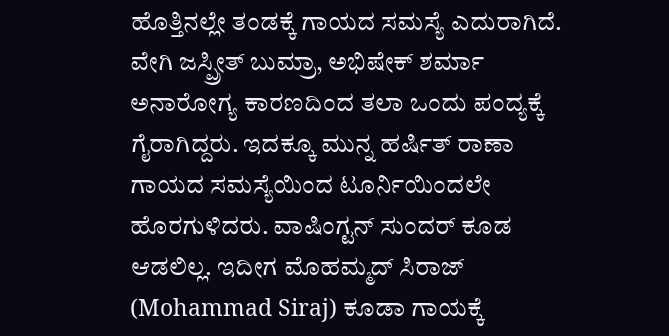ಹೊತ್ತಿನಲ್ಲೇ ತಂಡಕ್ಕೆ ಗಾಯದ ಸಮಸ್ಯೆ ಎದುರಾಗಿದೆ.
ವೇಗಿ ಜಸ್ಪ್ರೀತ್ ಬುಮ್ರಾ, ಅಭಿಷೇಕ್ ಶರ್ಮಾ ಅನಾರೋಗ್ಯ ಕಾರಣದಿಂದ ತಲಾ ಒಂದು ಪಂದ್ಯಕ್ಕೆ ಗೈರಾಗಿದ್ದರು. ಇದಕ್ಕೂ ಮುನ್ನ ಹರ್ಷಿತ್ ರಾಣಾ ಗಾಯದ ಸಮಸ್ಯೆಯಿಂದ ಟೂರ್ನಿಯಿಂದಲೇ ಹೊರಗುಳಿದರು. ವಾಷಿಂಗ್ಟನ್ ಸುಂದರ್ ಕೂಡ ಆಡಲಿಲ್ಲ. ಇದೀಗ ಮೊಹಮ್ಮದ್ ಸಿರಾಜ್ (Mohammad Siraj) ಕೂಡಾ ಗಾಯಕ್ಕೆ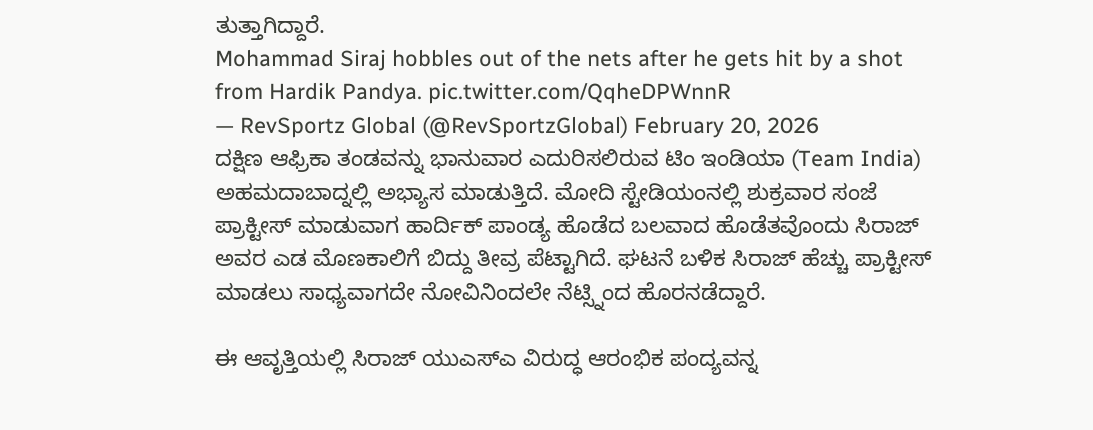ತುತ್ತಾಗಿದ್ದಾರೆ.
Mohammad Siraj hobbles out of the nets after he gets hit by a shot from Hardik Pandya. pic.twitter.com/QqheDPWnnR
— RevSportz Global (@RevSportzGlobal) February 20, 2026
ದಕ್ಷಿಣ ಆಫ್ರಿಕಾ ತಂಡವನ್ನು ಭಾನುವಾರ ಎದುರಿಸಲಿರುವ ಟಿಂ ಇಂಡಿಯಾ (Team India) ಅಹಮದಾಬಾದ್ನಲ್ಲಿ ಅಭ್ಯಾಸ ಮಾಡುತ್ತಿದೆ. ಮೋದಿ ಸ್ಟೇಡಿಯಂನಲ್ಲಿ ಶುಕ್ರವಾರ ಸಂಜೆ ಪ್ರಾಕ್ಟೀಸ್ ಮಾಡುವಾಗ ಹಾರ್ದಿಕ್ ಪಾಂಡ್ಯ ಹೊಡೆದ ಬಲವಾದ ಹೊಡೆತವೊಂದು ಸಿರಾಜ್ ಅವರ ಎಡ ಮೊಣಕಾಲಿಗೆ ಬಿದ್ದು ತೀವ್ರ ಪೆಟ್ಟಾಗಿದೆ. ಘಟನೆ ಬಳಿಕ ಸಿರಾಜ್ ಹೆಚ್ಚು ಪ್ರಾಕ್ಟೀಸ್ ಮಾಡಲು ಸಾಧ್ಯವಾಗದೇ ನೋವಿನಿಂದಲೇ ನೆಟ್ಸ್ನಿಂದ ಹೊರನಡೆದ್ದಾರೆ.

ಈ ಆವೃತ್ತಿಯಲ್ಲಿ ಸಿರಾಜ್ ಯುಎಸ್ಎ ವಿರುದ್ಧ ಆರಂಭಿಕ ಪಂದ್ಯವನ್ನ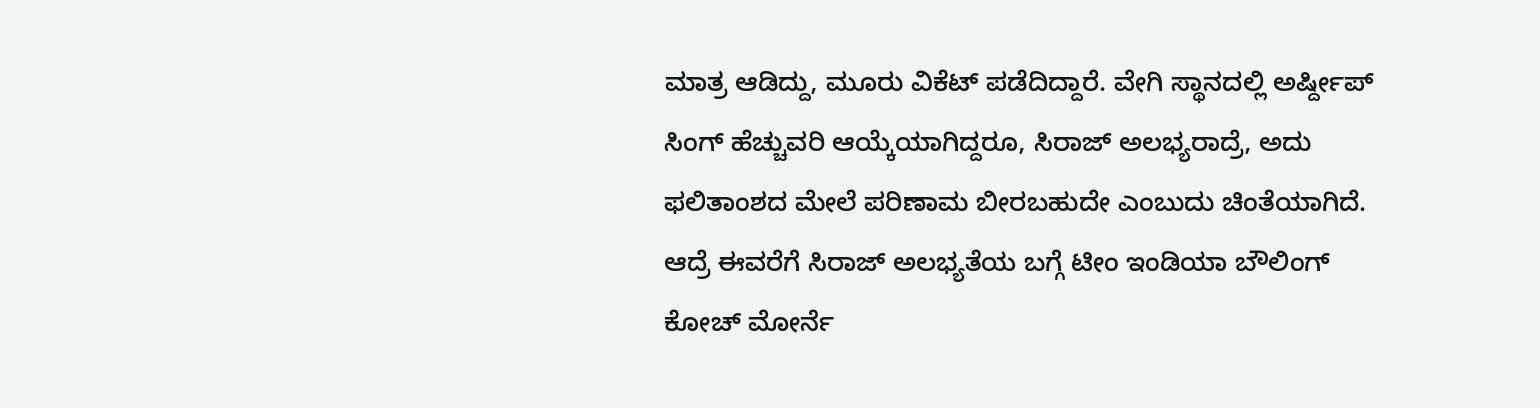ಮಾತ್ರ ಆಡಿದ್ದು, ಮೂರು ವಿಕೆಟ್ ಪಡೆದಿದ್ದಾರೆ. ವೇಗಿ ಸ್ಥಾನದಲ್ಲಿ ಅರ್ಷ್ದೀಪ್ ಸಿಂಗ್ ಹೆಚ್ಚುವರಿ ಆಯ್ಕೆಯಾಗಿದ್ದರೂ, ಸಿರಾಜ್ ಅಲಭ್ಯರಾದ್ರೆ, ಅದು ಫಲಿತಾಂಶದ ಮೇಲೆ ಪರಿಣಾಮ ಬೀರಬಹುದೇ ಎಂಬುದು ಚಿಂತೆಯಾಗಿದೆ.
ಆದ್ರೆ ಈವರೆಗೆ ಸಿರಾಜ್ ಅಲಭ್ಯತೆಯ ಬಗ್ಗೆ ಟೀಂ ಇಂಡಿಯಾ ಬೌಲಿಂಗ್ ಕೋಚ್ ಮೋರ್ನೆ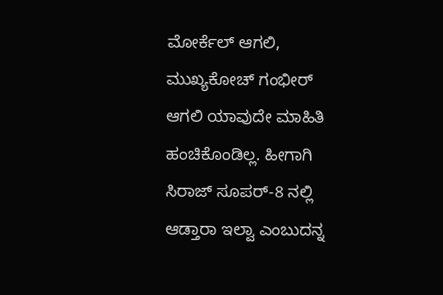ಮೋರ್ಕೆಲ್ ಆಗಲಿ, ಮುಖ್ಯಕೋಚ್ ಗಂಭೀರ್ ಆಗಲಿ ಯಾವುದೇ ಮಾಹಿತಿ ಹಂಚಿಕೊಂಡಿಲ್ಲ. ಹೀಗಾಗಿ ಸಿರಾಜ್ ಸೂಪರ್-8 ನಲ್ಲಿ ಆಡ್ತಾರಾ ಇಲ್ವಾ ಎಂಬುದನ್ನ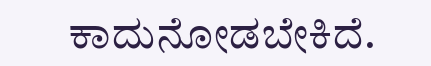ಕಾದುನೋಡಬೇಕಿದೆ.